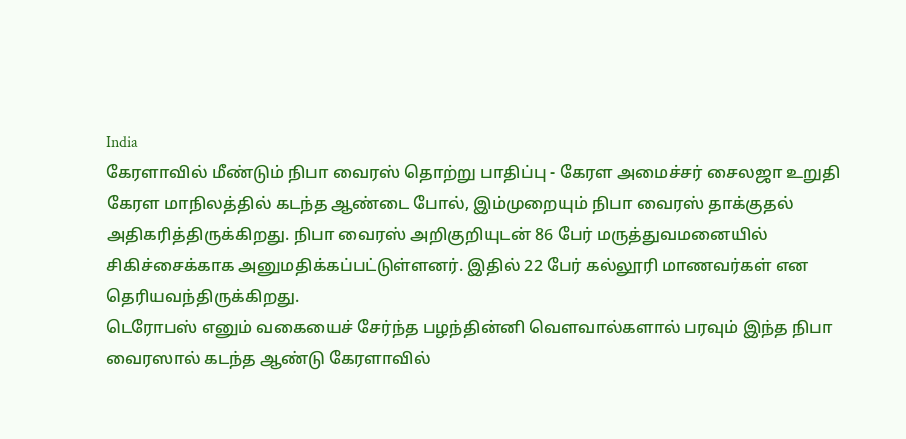India
கேரளாவில் மீண்டும் நிபா வைரஸ் தொற்று பாதிப்பு - கேரள அமைச்சர் சைலஜா உறுதி
கேரள மாநிலத்தில் கடந்த ஆண்டை போல், இம்முறையும் நிபா வைரஸ் தாக்குதல் அதிகரித்திருக்கிறது. நிபா வைரஸ் அறிகுறியுடன் 86 பேர் மருத்துவமனையில் சிகிச்சைக்காக அனுமதிக்கப்பட்டுள்ளனர். இதில் 22 பேர் கல்லூரி மாணவர்கள் என தெரியவந்திருக்கிறது.
டெரோபஸ் எனும் வகையைச் சேர்ந்த பழந்தின்னி வெளவால்களால் பரவும் இந்த நிபா வைரஸால் கடந்த ஆண்டு கேரளாவில்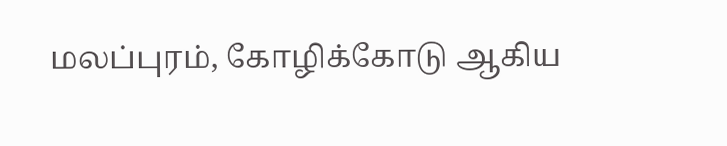மலப்புரம், கோழிக்கோடு ஆகிய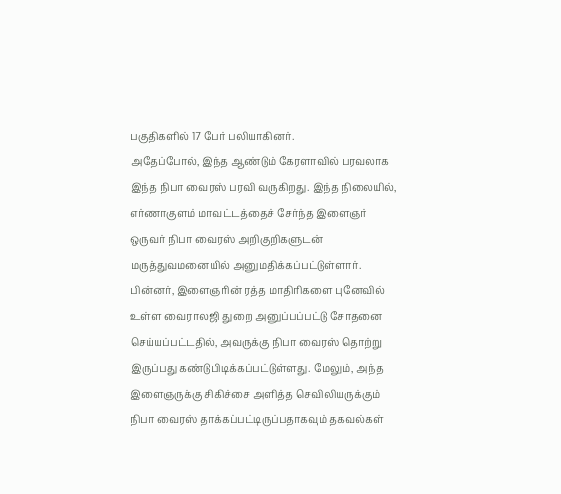பகுதிகளில் 17 பேர் பலியாகினர்.
அதேப்போல், இந்த ஆண்டும் கேரளாவில் பரவலாக இந்த நிபா வைரஸ் பரவி வருகிறது. இந்த நிலையில், எர்ணாகுளம் மாவட்டத்தைச் சேர்ந்த இளைஞர் ஒருவர் நிபா வைரஸ் அறிகுறிகளுடன் மருத்துவமனையில் அனுமதிக்கப்பட்டுள்ளார்.
பின்னர், இளைஞரின் ரத்த மாதிரிகளை புனேவில் உள்ள வைராலஜி துறை அனுப்பப்பட்டு சோதனை செய்யப்பட்டதில், அவருக்கு நிபா வைரஸ் தொற்று இருப்பது கண்டுபிடிக்கப்பட்டுள்ளது. மேலும், அந்த இளைஞருக்கு சிகிச்சை அளித்த செவிலியருக்கும் நிபா வைரஸ் தாக்கப்பட்டிருப்பதாகவும் தகவல்கள்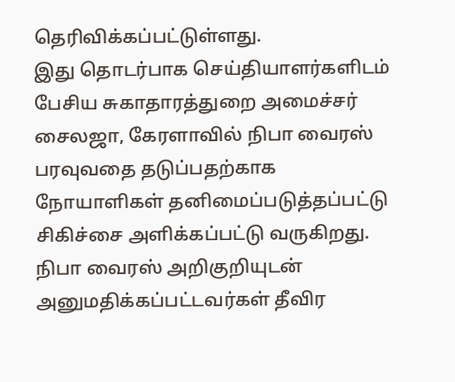தெரிவிக்கப்பட்டுள்ளது.
இது தொடர்பாக செய்தியாளர்களிடம் பேசிய சுகாதாரத்துறை அமைச்சர் சைலஜா, கேரளாவில் நிபா வைரஸ் பரவுவதை தடுப்பதற்காக நோயாளிகள் தனிமைப்படுத்தப்பட்டு சிகிச்சை அளிக்கப்பட்டு வருகிறது. நிபா வைரஸ் அறிகுறியுடன் அனுமதிக்கப்பட்டவர்கள் தீவிர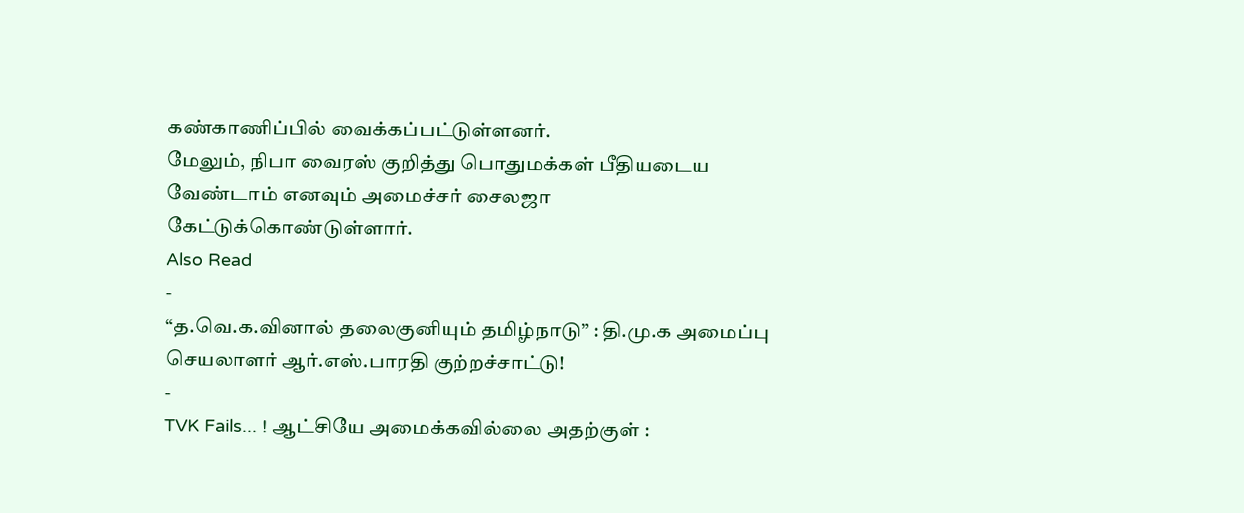கண்காணிப்பில் வைக்கப்பட்டுள்ளனர்.
மேலும், நிபா வைரஸ் குறித்து பொதுமக்கள் பீதியடைய வேண்டாம் எனவும் அமைச்சர் சைலஜா கேட்டுக்கொண்டுள்ளார்.
Also Read
-
“த.வெ.க.வினால் தலைகுனியும் தமிழ்நாடு” : தி.மு.க அமைப்பு செயலாளர் ஆர்.எஸ்.பாரதி குற்றச்சாட்டு!
-
TVK Fails... ! ஆட்சியே அமைக்கவில்லை அதற்குள் :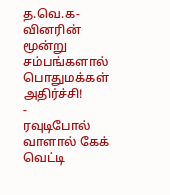த.வெ.க-வினரின் மூன்று சம்பங்களால் பொதுமக்கள் அதிர்ச்சி!
-
ரவுடிபோல் வாளால் கேக் வெட்டி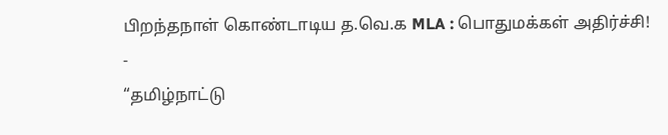பிறந்தநாள் கொண்டாடிய த.வெ.க MLA : பொதுமக்கள் அதிர்ச்சி!
-
“தமிழ்நாட்டு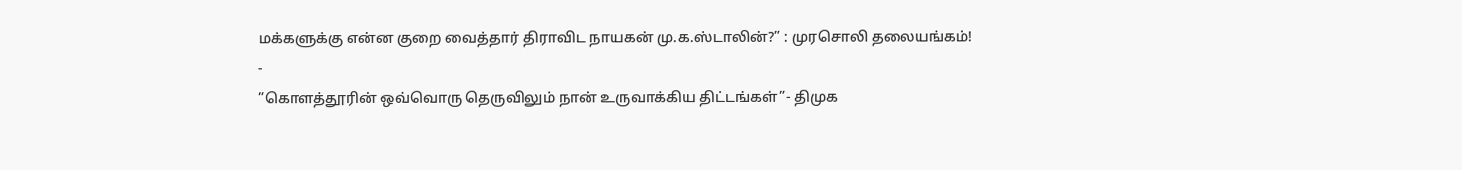மக்களுக்கு என்ன குறை வைத்தார் திராவிட நாயகன் மு.க.ஸ்டாலின்?” : முரசொலி தலையங்கம்!
-
”கொளத்தூரின் ஒவ்வொரு தெருவிலும் நான் உருவாக்கிய திட்டங்கள்”- திமுக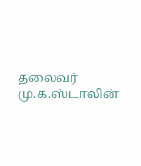தலைவர் மு.க.ஸ்டாலின்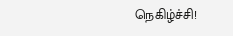நெகிழ்ச்சி!